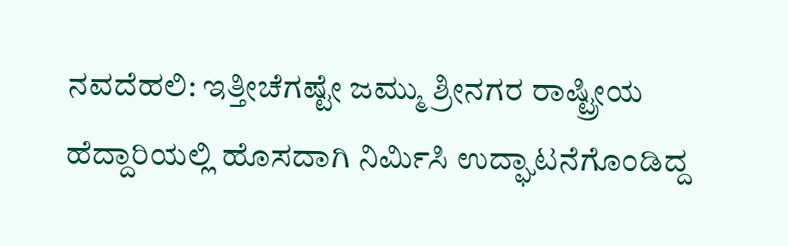ನವದೆಹಲಿ: ಇತ್ತೀಚೆಗಷ್ಟೇ ಜಮ್ಮು ಶ್ರೀನಗರ ರಾಷ್ಟ್ರೀಯ ಹೆದ್ದಾರಿಯಲ್ಲಿ ಹೊಸದಾಗಿ ನಿರ್ಮಿಸಿ ಉದ್ಘಾಟನೆಗೊಂಡಿದ್ದ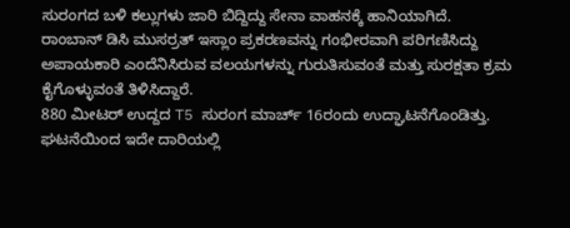ಸುರಂಗದ ಬಳಿ ಕಲ್ಲುಗಳು ಜಾರಿ ಬಿದ್ದಿದ್ದು ಸೇನಾ ವಾಹನಕ್ಕೆ ಹಾನಿಯಾಗಿದೆ.
ರಾಂಬಾನ್ ಡಿಸಿ ಮುಸರ್ರತ್ ಇಸ್ಲಾಂ ಪ್ರಕರಣವನ್ನು ಗಂಭೀರವಾಗಿ ಪರಿಗಣಿಸಿದ್ದು ಅಪಾಯಕಾರಿ ಎಂದೆನಿಸಿರುವ ವಲಯಗಳನ್ನು ಗುರುತಿಸುವಂತೆ ಮತ್ತು ಸುರಕ್ಷತಾ ಕ್ರಮ ಕೈಗೊಳ್ಳುವಂತೆ ತಿಳಿಸಿದ್ದಾರೆ.
880 ಮೀಟರ್ ಉದ್ದದ T5 ಸುರಂಗ ಮಾರ್ಚ್ 16ರಂದು ಉದ್ಘಾಟನೆಗೊಂಡಿತ್ತು.
ಘಟನೆಯಿಂದ ಇದೇ ದಾರಿಯಲ್ಲಿ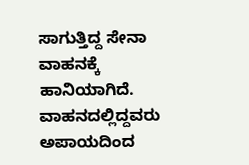ಸಾಗುತ್ತಿದ್ದ ಸೇನಾ ವಾಹನಕ್ಕೆ ಹಾನಿಯಾಗಿದೆ. ವಾಹನದಲ್ಲಿದ್ದವರು ಅಪಾಯದಿಂದ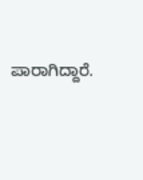ಪಾರಾಗಿದ್ದಾರೆ.